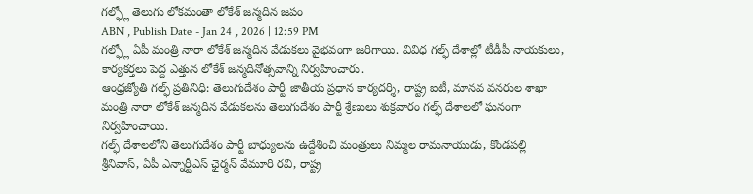గల్ఫ్లో తెలుగు లోకమంతా లోకేశ్ జన్మదిన జపం
ABN , Publish Date - Jan 24 , 2026 | 12:59 PM
గల్ఫ్లో ఏపీ మంత్రి నారా లోకేశ్ జన్మదిన వేడుకలు వైభవంగా జరిగాయి. వివిధ గల్ఫ్ దేశాల్లో టీడీపీ నాయకులు, కార్యకర్తలు పెద్ద ఎత్తున లోకేశ్ జన్మదినోత్సవాన్ని నిర్వహించారు.
ఆంధ్రజ్యోతి గల్ఫ్ ప్రతినిధి: తెలుగుదేశం పార్టీ జాతీయ ప్రధాన కార్యదర్శి, రాష్ట్ర ఐటీ, మానవ వనరుల శాఖా మంత్రి నారా లోకేశ్ జన్మదిన వేడుకలను తెలుగుదేశం పార్టీ శ్రేణులు శుక్రవారం గల్ఫ్ దేశాలలో ఘనంగా నిర్వహించాయి.
గల్ఫ్ దేశాలలోని తెలుగుదేశం పార్టీ బాధ్యులను ఉద్దేశించి మంత్రులు నిమ్మల రామనాయుడు, కొండపల్లి శ్రీనివాస్, ఏపీ ఎన్నార్టీఎస్ ఛైర్మన్ వేమూరి రవి, రాష్ట్ర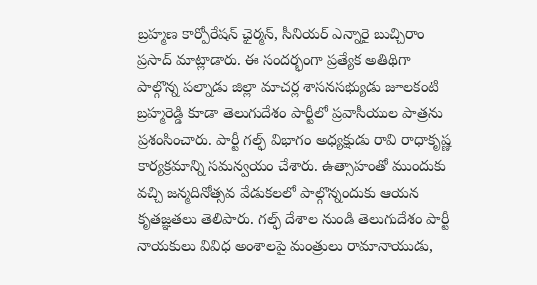బ్రహ్మణ కార్పోరేషన్ ఛైర్మన్, సీనియర్ ఎన్నారై బుచ్చిరాం ప్రసాద్ మాట్లాడారు. ఈ సందర్భంగా ప్రత్యేక అతిథిగా పాల్గొన్న పల్నాడు జిల్లా మాచర్ల శాసనసభ్యుడు జూలకంటి బ్రహ్మరెడ్డి కూడా తెలుగుదేశం పార్టీలో ప్రవాసీయుల పాత్రను ప్రశంసించారు. పార్టీ గల్ఫ్ విభాగం అధ్యక్షుడు రావి రాధాకృష్ణ కార్యక్రమాన్ని సమన్వయం చేశారు. ఉత్సాహంతో ముందుకు వచ్చి జన్మదినోత్సవ వేడుకలలో పాల్గొన్నందుకు ఆయన కృతజ్ఞతలు తెలిపారు. గల్ఫ్ దేశాల నుండి తెలుగుదేశం పార్టీ నాయకులు వివిధ అంశాలపై మంత్రులు రామానాయుడు,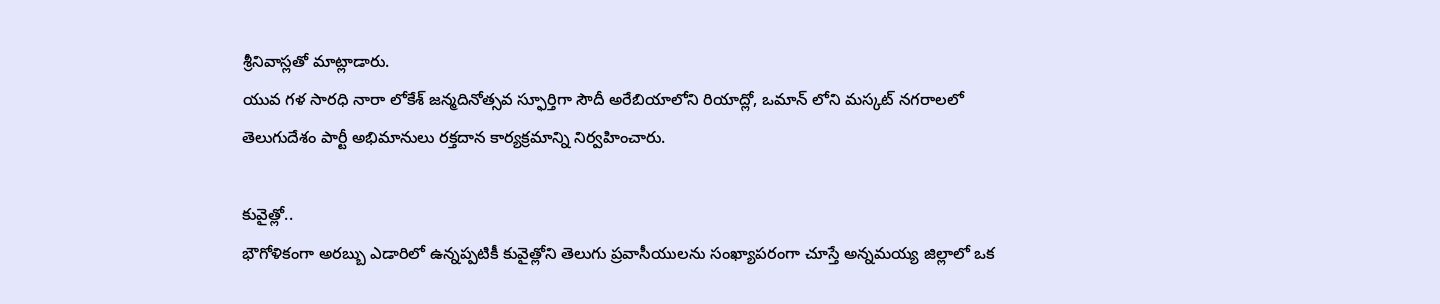శ్రీనివాస్లతో మాట్లాడారు.
యువ గళ సారధి నారా లోకేశ్ జన్మదినోత్సవ స్ఫూర్తిగా సౌదీ అరేబియాలోని రియాద్లో, ఒమాన్ లోని మస్కట్ నగరాలలో తెలుగుదేశం పార్టీ అభిమానులు రక్తదాన కార్యక్రమాన్ని నిర్వహించారు.

కువైత్లో..
భౌగోళికంగా అరబ్బు ఎడారిలో ఉన్నప్పటికీ కువైత్లోని తెలుగు ప్రవాసీయులను సంఖ్యాపరంగా చూస్తే అన్నమయ్య జిల్లాలో ఒక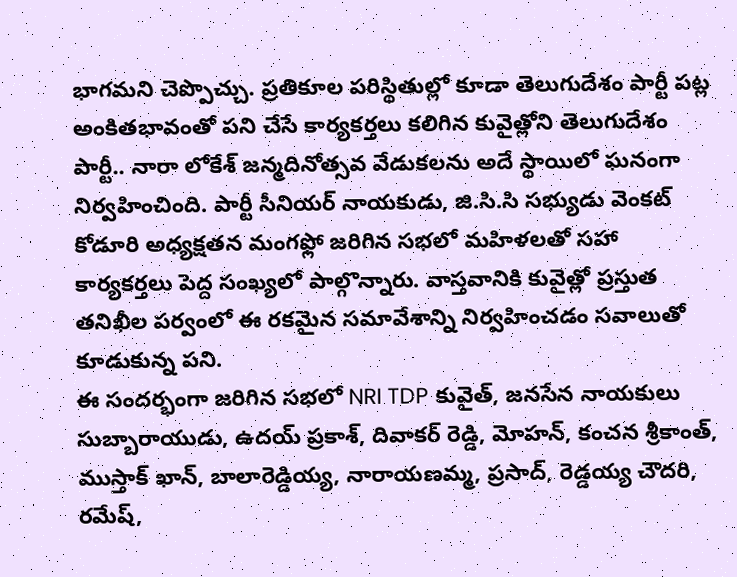భాగమని చెప్పొచ్చు. ప్రతికూల పరిస్థితుల్లో కూడా తెలుగుదేశం పార్టీ పట్ల అంకితభావంతో పని చేసే కార్యకర్తలు కలిగిన కువైత్లోని తెలుగుదేశం పార్టీ.. నారా లోకేశ్ జన్మదినోత్సవ వేడుకలను అదే స్థాయిలో ఘనంగా నిర్వహించింది. పార్టీ సీనియర్ నాయకుడు, జి.సి.సి సభ్యుడు వెంకట్ కోడూరి అధ్యక్షతన మంగఫ్లో జరిగిన సభలో మహిళలతో సహా కార్యకర్తలు పెద్ద సంఖ్యలో పాల్గొన్నారు. వాస్తవానికి కువైత్లో ప్రస్తుత తనిఖీల పర్వంలో ఈ రకమైన సమావేశాన్ని నిర్వహించడం సవాలుతో కూడుకున్న పని.
ఈ సందర్భంగా జరిగిన సభలో NRI TDP కువైత్, జనసేన నాయకులు సుబ్బారాయుడు, ఉదయ్ ప్రకాశ్, దివాకర్ రెడ్డి, మోహన్, కంచన శ్రీకాంత్, ముస్తాక్ ఖాన్, బాలారెడ్డియ్య, నారాయణమ్మ, ప్రసాద్, రెడ్డయ్య చౌదరి, రమేష్,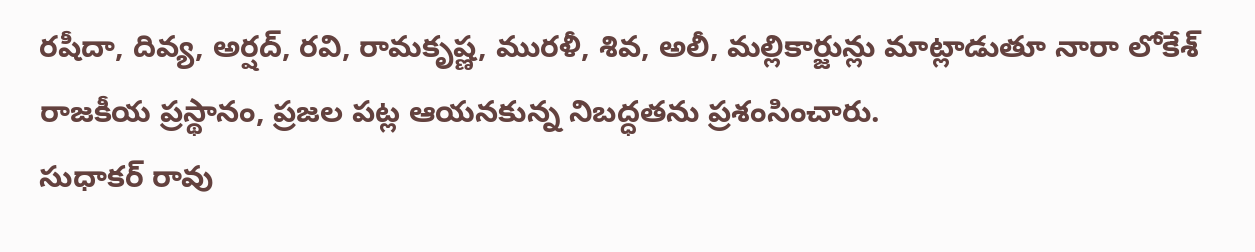రషీదా, దివ్య, అర్షద్, రవి, రామకృష్ణ, మురళీ, శివ, అలీ, మల్లికార్జున్లు మాట్లాడుతూ నారా లోకేశ్ రాజకీయ ప్రస్థానం, ప్రజల పట్ల ఆయనకున్న నిబద్ధతను ప్రశంసించారు.
సుధాకర్ రావు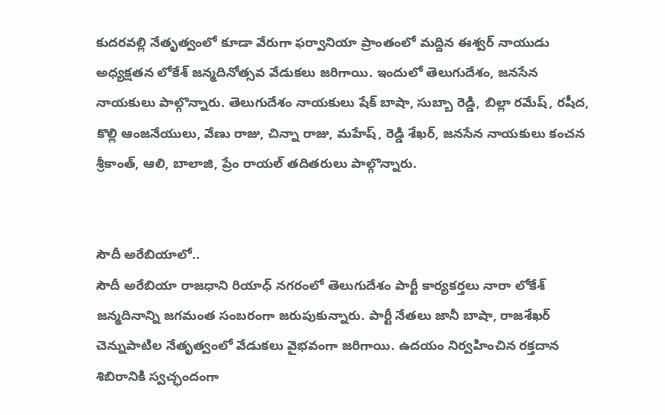కుదరవల్లి నేతృత్వంలో కూడా వేరుగా ఫర్వానియా ప్రాంతంలో మద్దిన ఈశ్వర్ నాయుడు అధ్యక్షతన లోకేశ్ జన్మదినోత్సవ వేడుకలు జరిగాయి. ఇందులో తెలుగుదేశం, జనసేన నాయకులు పాల్గొన్నారు. తెలుగుదేశం నాయకులు షేక్ బాషా, సుబ్బా రెడ్డి, బిల్లా రమేష్, రషీద, కొల్లి ఆంజనేయులు, వేణు రాజు, చిన్నా రాజు, మహేష్, రెడ్డి శేఖర్, జనసేన నాయకులు కంచన శ్రీకాంత్, ఆలి, బాలాజి, ప్రేం రాయల్ తదితరులు పాల్గొన్నారు.


సౌదీ అరేబియాలో..
సౌదీ అరేబియా రాజధాని రియాధ్ నగరంలో తెలుగుదేశం పార్టీ కార్యకర్తలు నారా లోకేశ్ జన్మదినాన్ని జగమంత సంబరంగా జరుపుకున్నారు. పార్టీ నేతలు జానీ బాషా, రాజశేఖర్ చెన్నుపాటిల నేతృత్వంలో వేడుకలు వైభవంగా జరిగాయి. ఉదయం నిర్వహించిన రక్తదాన శిబిరానికి స్వచ్ఛందంగా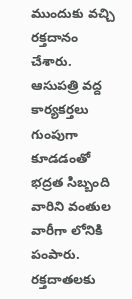ముందుకు వచ్చి రక్తదానం చేశారు. ఆసుపత్రి వద్ద కార్యకర్తలు గుంపుగా కూడడంతో భద్రత సిబ్బంది వారిని వంతుల వారీగా లోనికి పంపారు. రక్తదాతలకు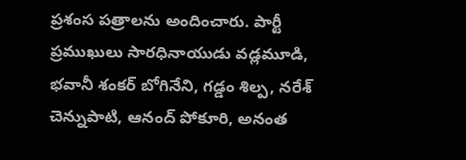ప్రశంస పత్రాలను అందించారు. పార్టీ ప్రముఖులు సారధినాయుడు వడ్లమూడి, భవానీ శంకర్ బోగినేని, గడ్డం శిల్ప, నరేశ్ చెన్నుపాటి, ఆనంద్ పోకూరి, అనంత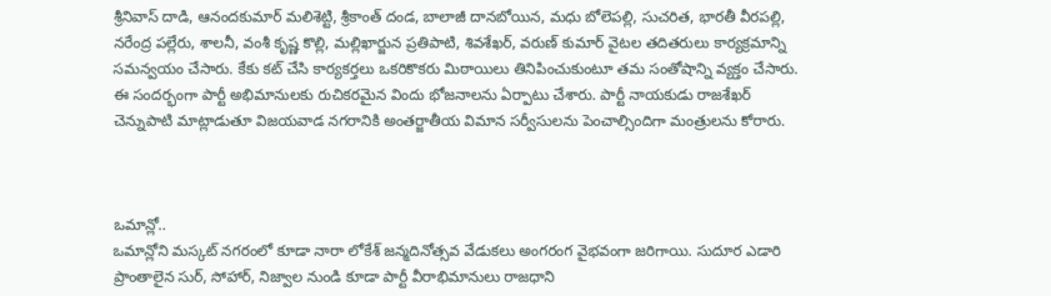శ్రీనివాస్ దాడి, ఆనందకుమార్ మలిశెట్టి, శ్రీకాంత్ దండ, బాలాజీ దానబోయిన, మధు బోలెపల్లి, సుచరిత, భారతీ వీరపల్లి, నరేంద్ర పల్లేరు, శాలనీ, వంశీ కృష్ణ కొల్లి, మల్లిఖార్జున ప్రతిపాటి, శివశేఖర్, వరుణ్ కుమార్ వైటల తదితరులు కార్యక్రమాన్ని సమన్వయం చేసారు. కేకు కట్ చేసి కార్యకర్తలు ఒకరికొకరు మిఠాయిలు తినిపించుకుంటూ తమ సంతోషాన్ని వ్యక్తం చేసారు. ఈ సందర్భంగా పార్టీ అభిమానులకు రుచికరమైన విందు భోజనాలను ఏర్పాటు చేశారు. పార్టీ నాయకుడు రాజశేఖర్ చెన్నుపాటి మాట్లాడుతూ విజయవాడ నగరానికి అంతర్జాతీయ విమాన సర్వీసులను పెంచాల్సిందిగా మంత్రులను కోరారు.



ఒమాన్లో..
ఒమాన్లోని మస్కట్ నగరంలో కూడా నారా లోకేశ్ జన్మదినోత్సవ వేడుకలు అంగరంగ వైభవంగా జరిగాయి. సుదూర ఎడారి ప్రాంతాలైన సుర్, సోహార్, నిజ్వాల నుండి కూడా పార్టీ వీరాభిమానులు రాజధాని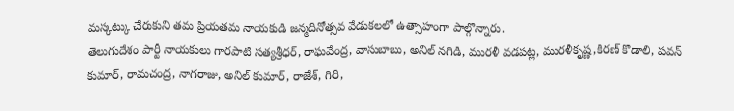మస్కట్కు చేరుకుని తమ ప్రియతమ నాయకుడి జన్మదినోత్సవ వేడుకలలో ఉత్సాహంగా పాల్గొన్నారు.
తెలుగుదేశం పార్టీ నాయకులు గారపాటి సత్యశ్రీధర్, రాఘవేంద్ర, వాసుబాబు, అనిల్ నగిడి, మురళీ వడపట్ల, మురళీకృష్ణ,కిరణ్ కొడాలి, పవన్ కుమార్, రామచంద్ర, నాగరాజు, అనిల్ కుమార్, రాజేశ్, గిరి,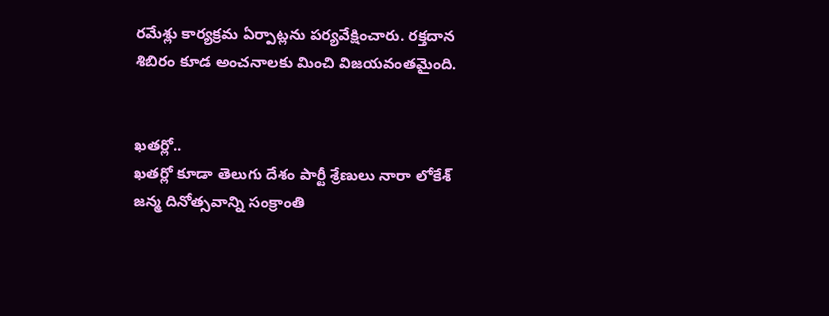రమేశ్లు కార్యక్రమ ఏర్పాట్లను పర్యవేక్షించారు. రక్తదాన శిబిరం కూడ అంచనాలకు మించి విజయవంతమైంది.


ఖతర్లో..
ఖతర్లో కూడా తెలుగు దేశం పార్టీ శ్రేణులు నారా లోకేశ్ జన్మ దినోత్సవాన్ని సంక్రాంతి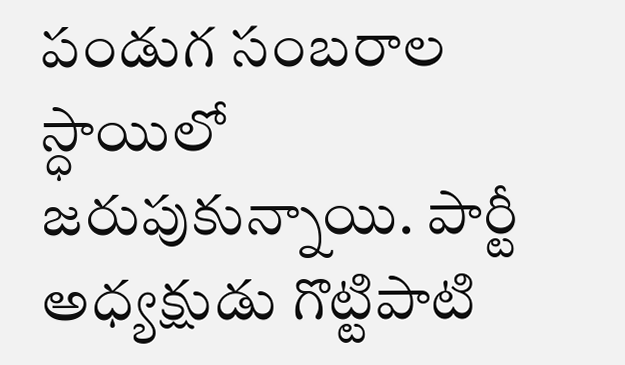పండుగ సంబరాల స్ధాయిలో జరుపుకున్నాయి. పార్టీ అధ్యక్షుడు గొట్టిపాటి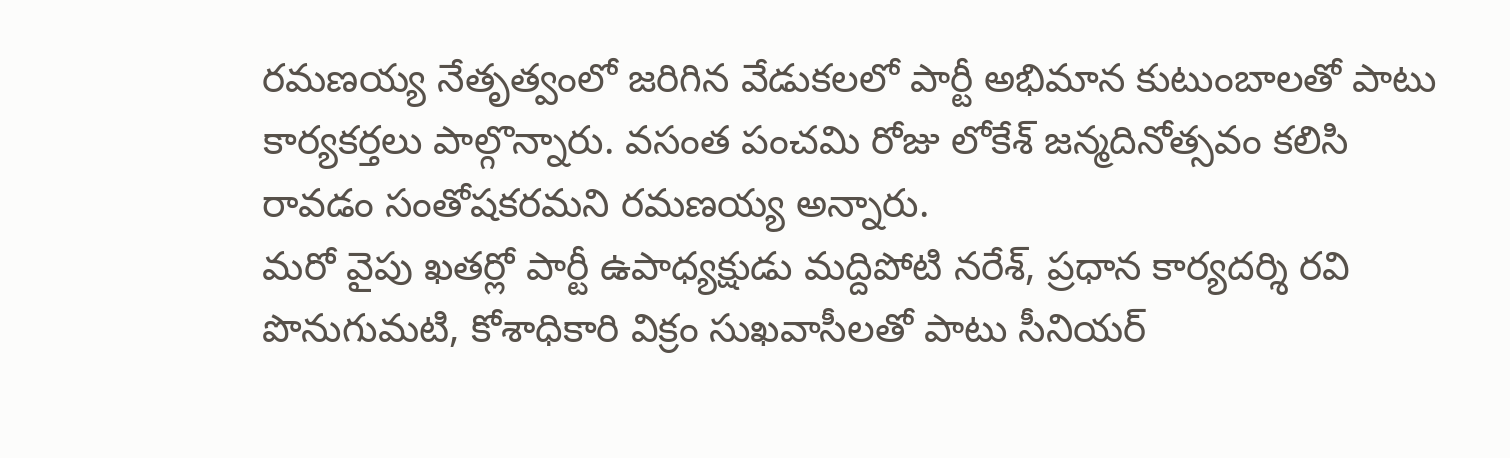రమణయ్య నేతృత్వంలో జరిగిన వేడుకలలో పార్టీ అభిమాన కుటుంబాలతో పాటు కార్యకర్తలు పాల్గొన్నారు. వసంత పంచమి రోజు లోకేశ్ జన్మదినోత్సవం కలిసి రావడం సంతోషకరమని రమణయ్య అన్నారు.
మరో వైపు ఖతర్లో పార్టీ ఉపాధ్యక్షుడు మద్దిపోటి నరేశ్, ప్రధాన కార్యదర్శి రవి పొనుగుమటి, కోశాధికారి విక్రం సుఖవాసీలతో పాటు సీనియర్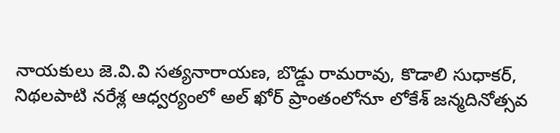నాయకులు జె.వి.వి సత్యనారాయణ, బొడ్డు రామరావు, కొడాలి సుధాకర్, నిథలపాటి నరేశ్ల ఆధ్వర్యంలో అల్ ఖోర్ ప్రాంతంలోనూ లోకేశ్ జన్మదినోత్సవ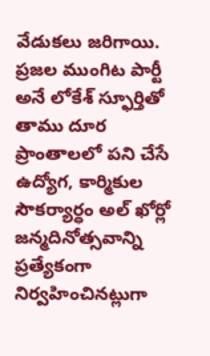వేడుకలు జరిగాయి. ప్రజల ముంగిట పార్టీ అనే లోకేశ్ స్ఫూర్తితో తాము దూర ప్రాంతాలలో పని చేసే ఉద్యోగ, కార్మికుల సౌకర్యార్ధం అల్ ఖోర్లో జన్మదినోత్సవాన్ని ప్రత్యేకంగా నిర్వహించినట్లుగా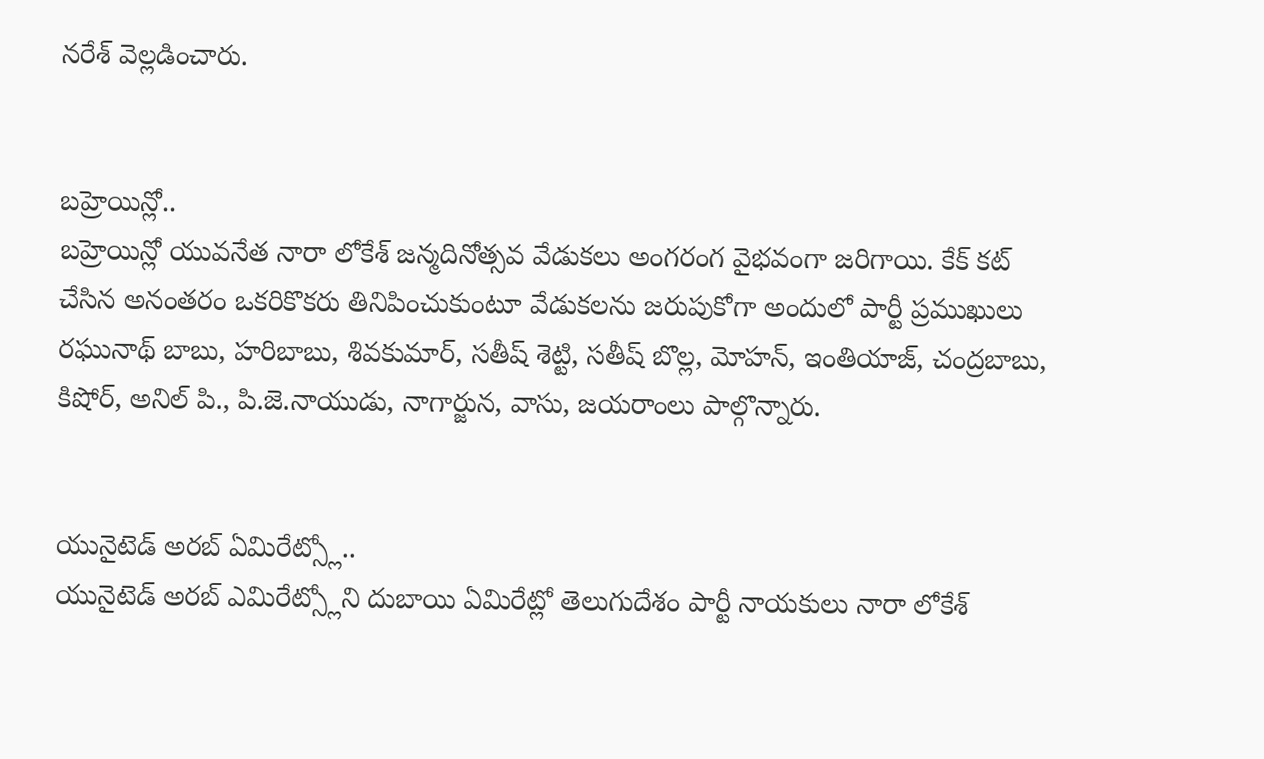నరేశ్ వెల్లడించారు.


బహ్రెయిన్లో..
బహ్రెయిన్లో యువనేత నారా లోకేశ్ జన్మదినోత్సవ వేడుకలు అంగరంగ వైభవంగా జరిగాయి. కేక్ కట్ చేసిన అనంతరం ఒకరికొకరు తినిపించుకుంటూ వేడుకలను జరుపుకోగా అందులో పార్టీ ప్రముఖులు రఘునాథ్ బాబు, హరిబాబు, శివకుమార్, సతీష్ శెట్టి, సతీష్ బొల్ల, మోహన్, ఇంతియాజ్, చంద్రబాబు, కిషోర్, అనిల్ పి., పి.జె.నాయుడు, నాగార్జున, వాసు, జయరాంలు పాల్గొన్నారు.


యునైటెడ్ అరబ్ ఏమిరేట్స్లో..
యునైటెడ్ అరబ్ ఎమిరేట్స్లోని దుబాయి ఏమిరేట్లో తెలుగుదేశం పార్టీ నాయకులు నారా లోకేశ్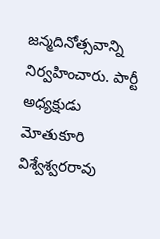జన్మదినోత్సవాన్ని నిర్వహించారు. పార్టీ అధ్యక్షుడు మోతుకూరి విశ్వేశ్వరరావు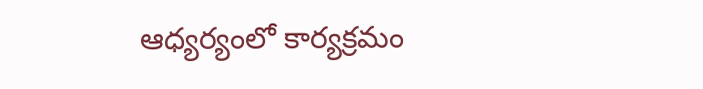ఆధ్యర్యంలో కార్యక్రమం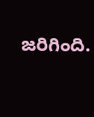జరిగింది.